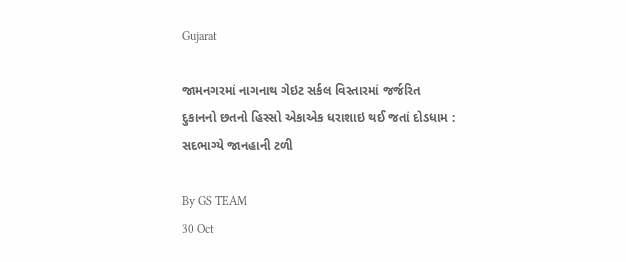Gujarat

જામનગરમાં નાગનાથ ગેઇટ સર્કલ વિસ્તારમાં જર્જરિત દુકાનનો છતનો હિસ્સો એકાએક ધરાશાઇ થઈ જતાં દોડધામ : સદભાગ્યે જાનહાની ટળી

By GS TEAM
30 Oct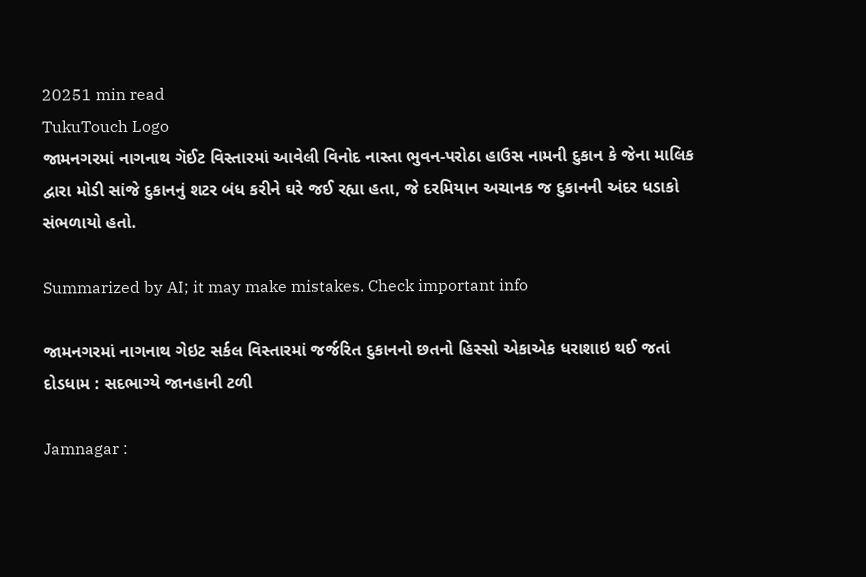20251 min read
TukuTouch Logo
જામનગરમાં નાગનાથ ગૅઈટ વિસ્તારમાં આવેલી વિનોદ નાસ્તા ભુવન-પરોઠા હાઉસ નામની દુકાન કે જેના માલિક દ્વારા મોડી સાંજે દુકાનનું શટર બંધ કરીને ઘરે જઈ રહ્યા હતા, જે દરમિયાન અચાનક જ દુકાનની અંદર ધડાકો સંભળાયો હતો.

Summarized by AI; it may make mistakes. Check important info

જામનગરમાં નાગનાથ ગેઇટ સર્કલ વિસ્તારમાં જર્જરિત દુકાનનો છતનો હિસ્સો એકાએક ધરાશાઇ થઈ જતાં દોડધામ : સદભાગ્યે જાનહાની ટળી

Jamnagar :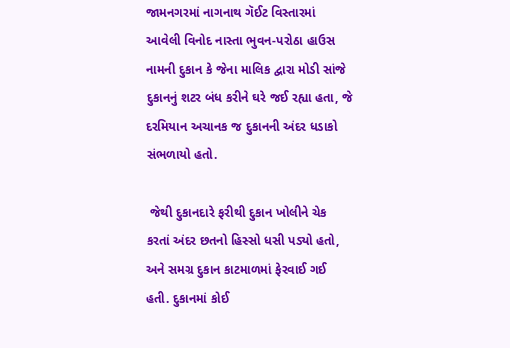જામનગરમાં નાગનાથ ગૅઈટ વિસ્તારમાં આવેલી વિનોદ નાસ્તા ભુવન-પરોઠા હાઉસ નામની દુકાન કે જેના માલિક દ્વારા મોડી સાંજે દુકાનનું શટર બંધ કરીને ઘરે જઈ રહ્યા હતા, જે દરમિયાન અચાનક જ દુકાનની અંદર ધડાકો સંભળાયો હતો.

 જેથી દુકાનદારે ફરીથી દુકાન ખોલીને ચેક કરતાં અંદર છતનો હિસ્સો ધસી પડ્યો હતો, અને સમગ્ર દુકાન કાટમાળમાં ફેરવાઈ ગઈ હતી. દુકાનમાં કોઈ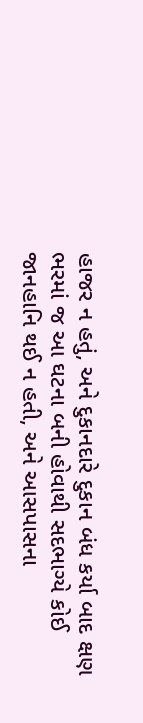હાજર ન હતું, અને દુકાનદારે દુકાન બંધ કર્યા બાદ ક્ષણ ભરમાં જ આ ઘટના બની હોવાથી સદભાગ્યે કોઈ જાનહાનિ થઈ ન હતી, અને આસપાસના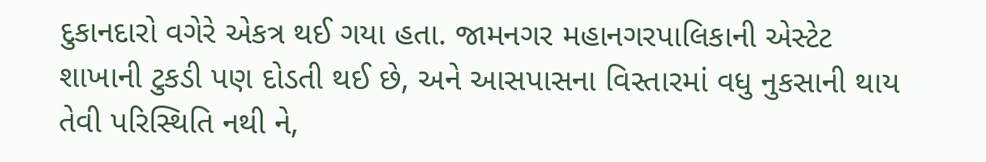દુકાનદારો વગેરે એકત્ર થઈ ગયા હતા. જામનગર મહાનગરપાલિકાની એસ્ટેટ શાખાની ટુકડી પણ દોડતી થઈ છે, અને આસપાસના વિસ્તારમાં વધુ નુકસાની થાય તેવી પરિસ્થિતિ નથી ને,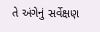તે અંગેનું સર્વેક્ષણ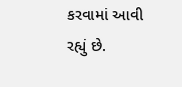કરવામાં આવી રહ્યું છે.